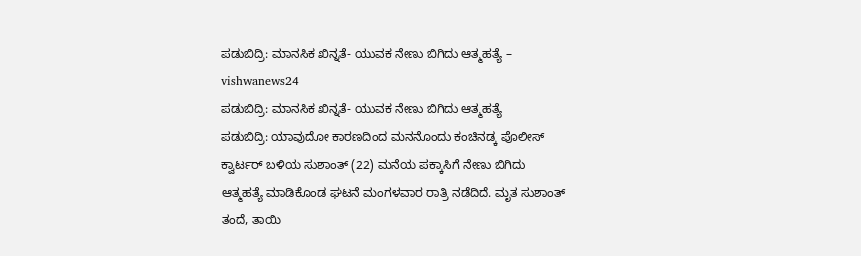ಪಡುಬಿದ್ರಿ: ಮಾನಸಿಕ ಖಿನ್ನತೆ- ಯುವಕ ನೇಣು ಬಿಗಿದು ಆತ್ಮಹತ್ಯೆ – vishwanews24
ಪಡುಬಿದ್ರಿ: ಮಾನಸಿಕ ಖಿನ್ನತೆ- ಯುವಕ ನೇಣು ಬಿಗಿದು ಆತ್ಮಹತ್ಯೆ
ಪಡುಬಿದ್ರಿ: ಯಾವುದೋ ಕಾರಣದಿಂದ ಮನನೊಂದು ಕಂಚಿನಡ್ಕ ಪೊಲೀಸ್ ಕ್ವಾರ್ಟರ್ ಬಳಿಯ ಸುಶಾಂತ್ (22) ಮನೆಯ ಪಕ್ಕಾಸಿಗೆ ನೇಣು ಬಿಗಿದು ಆತ್ಮಹತ್ಯೆ ಮಾಡಿಕೊಂಡ ಘಟನೆ ಮಂಗಳವಾರ ರಾತ್ರಿ ನಡೆದಿದೆ. ಮೃತ ಸುಶಾಂತ್ ತಂದೆ, ತಾಯಿ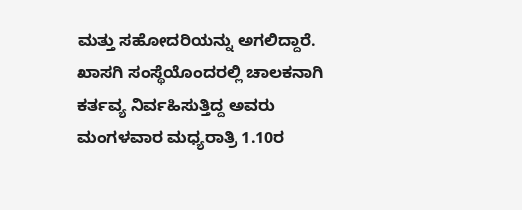ಮತ್ತು ಸಹೋದರಿಯನ್ನು ಅಗಲಿದ್ದಾರೆ.
ಖಾಸಗಿ ಸಂಸ್ಥೆಯೊಂದರಲ್ಲಿ ಚಾಲಕನಾಗಿ ಕರ್ತವ್ಯ ನಿರ್ವಹಿಸುತ್ತಿದ್ದ ಅವರು ಮಂಗಳವಾರ ಮಧ್ಯರಾತ್ರಿ 1.10ರ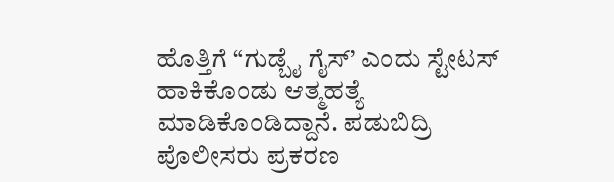ಹೊತ್ತಿಗೆ “ಗುಡ್ಬೈ ಗೈಸ್’ ಎಂದು ಸ್ಟೇಟಸ್ ಹಾಕಿಕೊಂಡು ಆತ್ಮಹತ್ಯೆ ಮಾಡಿಕೊಂಡಿದ್ದಾನೆ. ಪಡುಬಿದ್ರಿ ಪೊಲೀಸರು ಪ್ರಕರಣ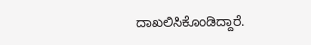ದಾಖಲಿಸಿಕೊಂಡಿದ್ದಾರೆ.